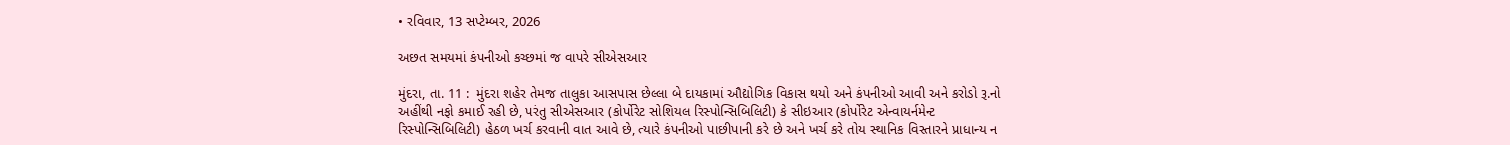• રવિવાર, 13 સપ્ટેમ્બર, 2026

અછત સમયમાં કંપનીઓ કચ્છમાં જ વાપરે સીએસઆર

મુંદરા, તા. 11 :  મુંદરા શહેર તેમજ તાલુકા આસપાસ છેલ્લા બે દાયકામાં ઔદ્યોગિક વિકાસ થયો અને કંપનીઓ આવી અને કરોડો રૂ.નો અહીંથી નફો કમાઈ રહી છે, પરંતુ સીએસઆર (કોર્પોરેટ સોશિયલ રિસ્પોન્સિબિલિટી) કે સીઇઆર (કોર્પોરેટ એન્વાયર્નમેન્ટ રિસ્પોન્સિબિલિટી) હેઠળ ખર્ચ કરવાની વાત આવે છે, ત્યારે કંપનીઓ પાછીપાની કરે છે અને ખર્ચ કરે તોય સ્થાનિક વિસ્તારને પ્રાધાન્ય ન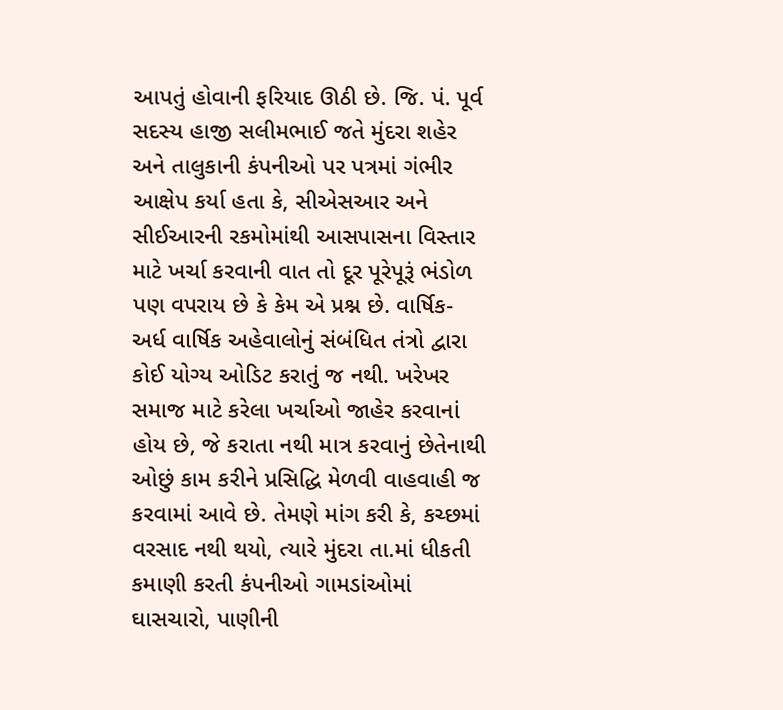આપતું હોવાની ફરિયાદ ઊઠી છે. જિ. પં. પૂર્વ સદસ્ય હાજી સલીમભાઈ જતે મુંદરા શહેર અને તાલુકાની કંપનીઓ પર પત્રમાં ગંભીર આક્ષેપ કર્યા હતા કે, સીએસઆર અને સીઈઆરની રકમોમાંથી આસપાસના વિસ્તાર માટે ખર્ચા કરવાની વાત તો દૂર પૂરેપૂરૂં ભંડોળ પણ વપરાય છે કે કેમ એ પ્રશ્ન છે. વાર્ષિક- અર્ધ વાર્ષિક અહેવાલોનું સંબંધિત તંત્રો દ્વારા કોઈ યોગ્ય ઓડિટ કરાતું જ નથી. ખરેખર સમાજ માટે કરેલા ખર્ચાઓ જાહેર કરવાનાં હોય છે, જે કરાતા નથી માત્ર કરવાનું છેતેનાથી ઓછું કામ કરીને પ્રસિદ્ધિ મેળવી વાહવાહી જ કરવામાં આવે છે. તેમણે માંગ કરી કે, કચ્છમાં વરસાદ નથી થયો, ત્યારે મુંદરા તા.માં ધીકતી કમાણી કરતી કંપનીઓ ગામડાંઓમાં ઘાસચારો, પાણીની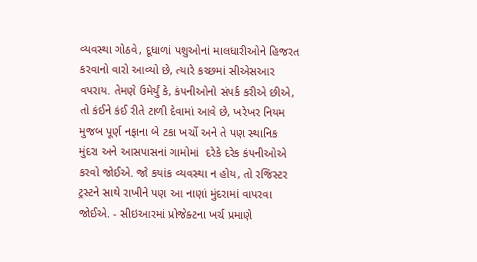વ્યવસ્થા ગોઠવે, દૂધાળાં પશુઓનાં માલધારીઓને હિજરત કરવાનો વારો આવ્યો છે, ત્યારે કચ્છમાં સીએસઆર વપરાય. તેમણે ઉમેર્યું કે, કંપનીઓનો સંપર્ક કરીએ છીએ, તો કંઈને કંઈ રીતે ટાળી દેવામાં આવે છે, ખરેખર નિયમ મુજબ પૂર્ણ નફાના બે ટકા ખર્ચો અને તે પણ સ્થાનિક મુંદરા અને આસપાસનાં ગામોમાં  દરેકે દરેક કંપનીઓએ કરવો જોઈએ. જો કયાંક વ્યવસ્થા ન હોય, તો રજિસ્ટર ટ્રસ્ટને સાથે રાખીને પણ આ નાણાં મુંદરામાં વાપરવા જોઈએ. - સીઇઆરમાં પ્રોજેક્ટના ખર્ચ પ્રમાણે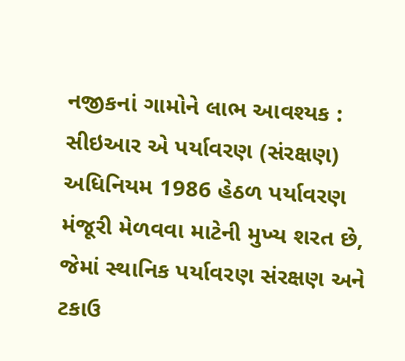નજીકનાં ગામોને લાભ આવશ્યક :  સીઇઆર એ પર્યાવરણ (સંરક્ષણ) અધિનિયમ 1986 હેઠળ પર્યાવરણ મંજૂરી મેળવવા માટેની મુખ્ય શરત છે, જેમાં સ્થાનિક પર્યાવરણ સંરક્ષણ અને ટકાઉ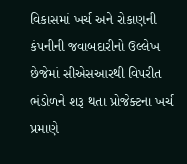વિકાસમાં ખર્ચ અને રોકાણની કંપનીની જવાબદારીનો ઉલ્લેખ છેજેમાં સીએસઆરથી વિપરીત ભંડોળને શરૂ થતા પ્રોજેક્ટના ખર્ચ પ્રમાણે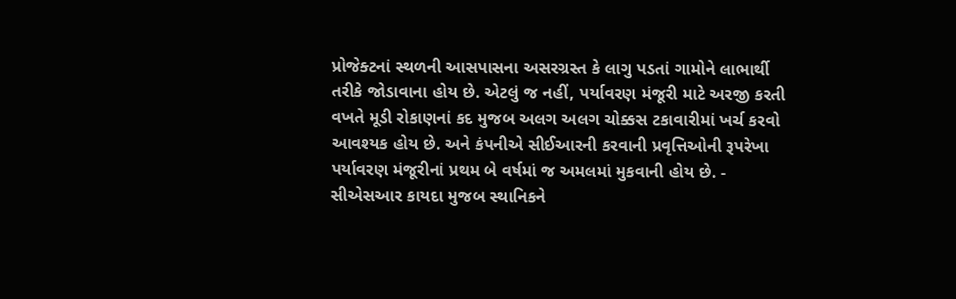પ્રોજેક્ટનાં સ્થળની આસપાસના અસરગ્રસ્ત કે લાગુ પડતાં ગામોને લાભાર્થી તરીકે જોડાવાના હોય છે. એટલું જ નહીં, પર્યાવરણ મંજૂરી માટે અરજી કરતી વખતે મૂડી રોકાણનાં કદ મુજબ અલગ અલગ ચોક્કસ ટકાવારીમાં ખર્ચ કરવો આવશ્યક હોય છે. અને કંપનીએ સીઈઆરની કરવાની પ્રવૃત્તિઓની રૂપરેખા પર્યાવરણ મંજૂરીનાં પ્રથમ બે વર્ષમાં જ અમલમાં મુકવાની હોય છે. -  સીએસઆર કાયદા મુજબ સ્થાનિકને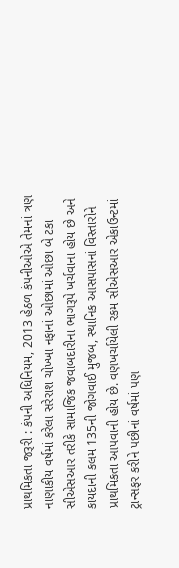પ્રાથમિકતા જરૂરી : કંપની અધિનિયમ, 2013 હેઠળ કંપનીઓએ તેમનાં ત્રણ નાણાકીય વર્ષમાં કરેલા સરેરાશ ચોખ્ખા નફાનાં ઓછામાં ઓછા બે ટકા સીએસઆર તરીકે સામાજિક જવાબદારીના ભાગરૂપે ખર્ચવાના હોય છે અને કાયદાની કલમ 135ની જોગવાઈ મુજબ, સ્થાનિક આસપાસનાં વિસ્તારોને પ્રાથમિકતા આપવાની હોય છે. વણખર્ચાયેલી રકમ સીએસઆર એકાઉન્ટમાં ટ્રાન્સફર કરીને પછીનાં વર્ષમાં પણ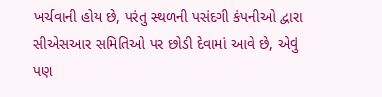ખર્ચવાની હોય છે, પરંતુ સ્થળની પસંદગી કંપનીઓ દ્વારા સીએસઆર સમિતિઓ પર છોડી દેવામાં આવે છે, એવું પણ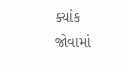ક્યાંક જોવામાં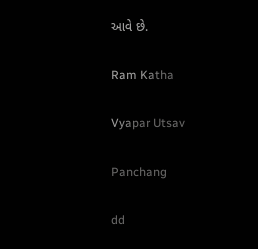આવે છે.

Ram Katha

Vyapar Utsav

Panchang

dd